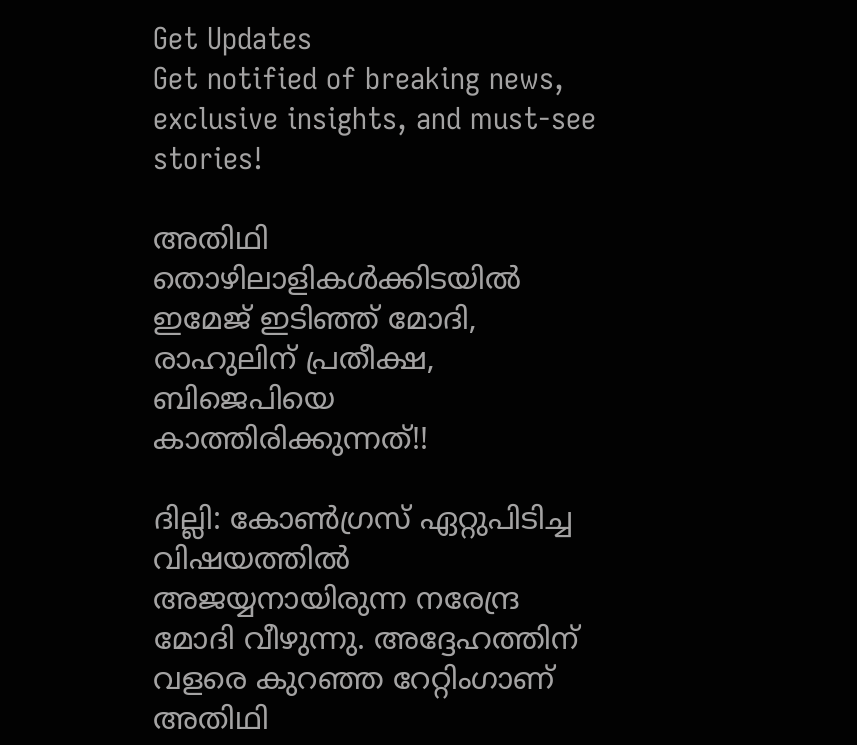Get Updates
Get notified of breaking news, exclusive insights, and must-see stories!

അതിഥി തൊഴിലാളികള്‍ക്കിടയില്‍ ഇമേജ് ഇടിഞ്ഞ് മോദി, രാഹുലിന് പ്രതീക്ഷ, ബിജെപിയെ കാത്തിരിക്കുന്നത്!!

ദില്ലി: കോണ്‍ഗ്രസ് ഏറ്റുപിടിച്ച വിഷയത്തില്‍ അജയ്യനായിരുന്ന നരേന്ദ്ര മോദി വീഴുന്നു. അദ്ദേഹത്തിന് വളരെ കുറഞ്ഞ റേറ്റിംഗാണ് അതിഥി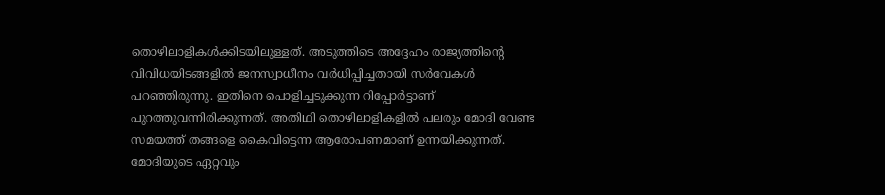തൊഴിലാളികള്‍ക്കിടയിലുള്ളത്. അടുത്തിടെ അദ്ദേഹം രാജ്യത്തിന്റെ വിവിധയിടങ്ങളില്‍ ജനസ്വാധീനം വര്‍ധിപ്പിച്ചതായി സര്‍വേകള്‍ പറഞ്ഞിരുന്നു. ഇതിനെ പൊളിച്ചടുക്കുന്ന റിപ്പോര്‍ട്ടാണ് പുറത്തുവന്നിരിക്കുന്നത്. അതിഥി തൊഴിലാളികളില്‍ പലരും മോദി വേണ്ട സമയത്ത് തങ്ങളെ കൈവിട്ടെന്ന ആരോപണമാണ് ഉന്നയിക്കുന്നത്. മോദിയുടെ ഏറ്റവും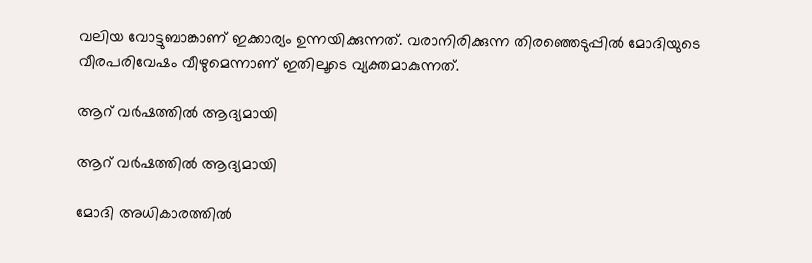വലിയ വോട്ടുബാങ്കാണ് ഇക്കാര്യം ഉന്നയിക്കുന്നത്. വരാനിരിക്കുന്ന തിരഞ്ഞെടുപ്പില്‍ മോദിയുടെ വീരപരിവേഷം വീഴുമെന്നാണ് ഇതിലൂടെ വ്യക്തമാകുന്നത്.

ആറ് വര്‍ഷത്തില്‍ ആദ്യമായി

ആറ് വര്‍ഷത്തില്‍ ആദ്യമായി

മോദി അധികാരത്തില്‍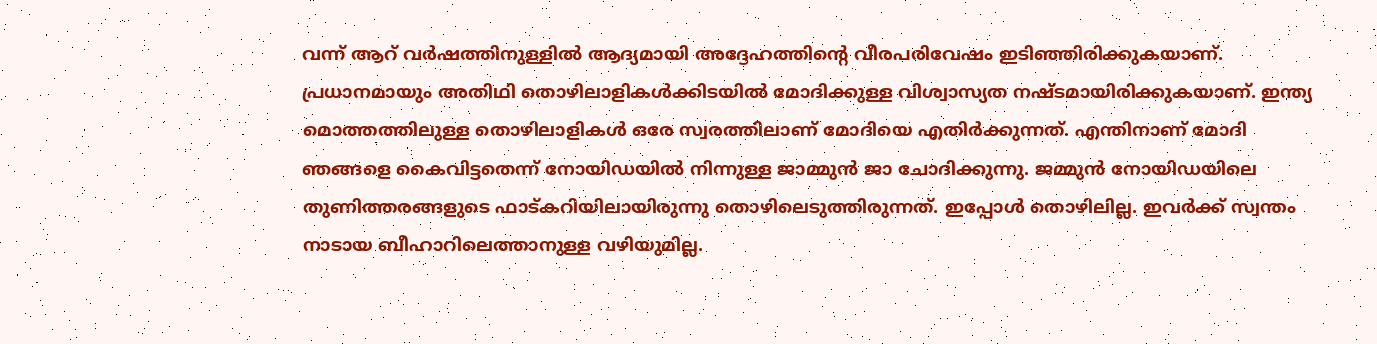വന്ന് ആറ് വര്‍ഷത്തിനുള്ളില്‍ ആദ്യമായി അദ്ദേഹത്തിന്റെ വീരപരിവേഷം ഇടിഞ്ഞിരിക്കുകയാണ്. പ്രധാനമായും അതിഥി തൊഴിലാളികള്‍ക്കിടയില്‍ മോദിക്കുള്ള വിശ്വാസ്യത നഷ്ടമായിരിക്കുകയാണ്. ഇന്ത്യ മൊത്തത്തിലുള്ള തൊഴിലാളികള്‍ ഒരേ സ്വരത്തിലാണ് മോദിയെ എതിര്‍ക്കുന്നത്. എന്തിനാണ് മോദി ഞങ്ങളെ കൈവിട്ടതെന്ന് നോയിഡയില്‍ നിന്നുള്ള ജാമ്മുന്‍ ജാ ചോദിക്കുന്നു. ജമ്മുന്‍ നോയിഡയിലെ തുണിത്തരങ്ങളുടെ ഫാട്കറിയിലായിരുന്നു തൊഴിലെടുത്തിരുന്നത്. ഇപ്പോള്‍ തൊഴിലില്ല. ഇവര്‍ക്ക് സ്വന്തം നാടായ ബീഹാറിലെത്താനുള്ള വഴിയുമില്ല.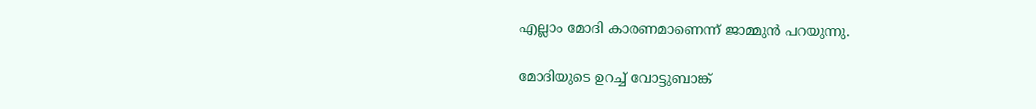എല്ലാം മോദി കാരണമാണെന്ന് ജാമ്മുന്‍ പറയുന്നു.

മോദിയുടെ ഉറച്ച് വോട്ടുബാങ്ക്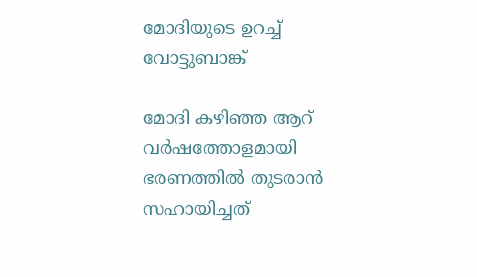മോദിയുടെ ഉറച്ച് വോട്ടുബാങ്ക്

മോദി കഴിഞ്ഞ ആറ് വര്‍ഷത്തോളമായി ഭരണത്തില്‍ തുടരാന്‍ സഹായിച്ചത്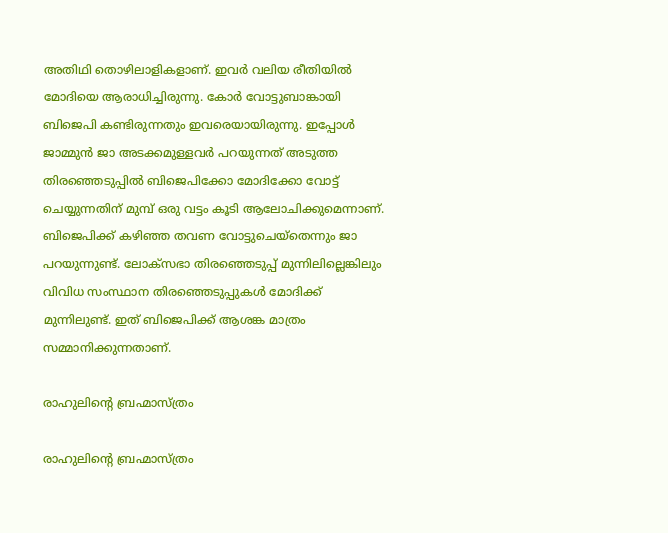അതിഥി തൊഴിലാളികളാണ്. ഇവര്‍ വലിയ രീതിയില്‍ മോദിയെ ആരാധിച്ചിരുന്നു. കോര്‍ വോട്ടുബാങ്കായി ബിജെപി കണ്ടിരുന്നതും ഇവരെയായിരുന്നു. ഇപ്പോള്‍ ജാമ്മുന്‍ ജാ അടക്കമുള്ളവര്‍ പറയുന്നത് അടുത്ത തിരഞ്ഞെടുപ്പില്‍ ബിജെപിക്കോ മോദിക്കോ വോട്ട് ചെയ്യുന്നതിന് മുമ്പ് ഒരു വട്ടം കൂടി ആലോചിക്കുമെന്നാണ്. ബിജെപിക്ക് കഴിഞ്ഞ തവണ വോട്ടുചെയ്‌തെന്നും ജാ പറയുന്നുണ്ട്. ലോക്‌സഭാ തിരഞ്ഞെടുപ്പ് മുന്നിലില്ലെങ്കിലും വിവിധ സംസ്ഥാന തിരഞ്ഞെടുപ്പുകള്‍ മോദിക്ക് മുന്നിലുണ്ട്. ഇത് ബിജെപിക്ക് ആശങ്ക മാത്രം സമ്മാനിക്കുന്നതാണ്.

രാഹുലിന്റെ ബ്രഹ്മാസ്ത്രം

രാഹുലിന്റെ ബ്രഹ്മാസ്ത്രം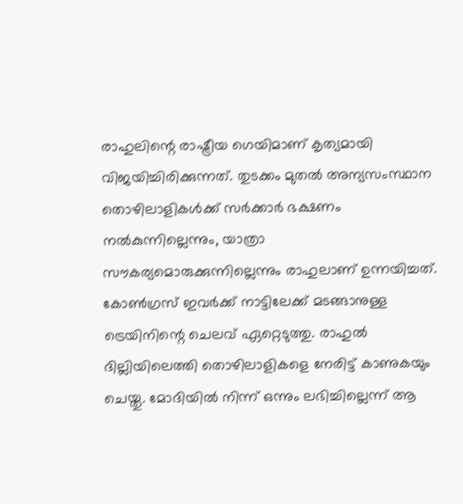രാഹുലിന്റെ രാഷ്ട്രീയ ഗെയിമാണ് കൃത്യമായി വിജയിച്ചിരിക്കുന്നത്. തുടക്കം മുതല്‍ അന്യസംസ്ഥാന തൊഴിലാളികള്‍ക്ക് സര്‍ക്കാര്‍ ഭക്ഷണം നല്‍കുന്നില്ലെന്നും, യാത്രാ സൗകര്യമൊരുക്കുന്നില്ലെന്നും രാഹുലാണ് ഉന്നയിച്ചത്. കോണ്‍ഗ്രസ് ഇവര്‍ക്ക് നാട്ടിലേക്ക് മടങ്ങാനുള്ള ട്രെയിനിന്റെ ചെലവ് ഏറ്റെടുത്തു. രാഹുല്‍ ദില്ലിയിലെത്തി തൊഴിലാളികളെ നേരിട്ട് കാണുകയും ചെയ്തു. മോദിയില്‍ നിന്ന് ഒന്നും ലഭിച്ചില്ലെന്ന് ആ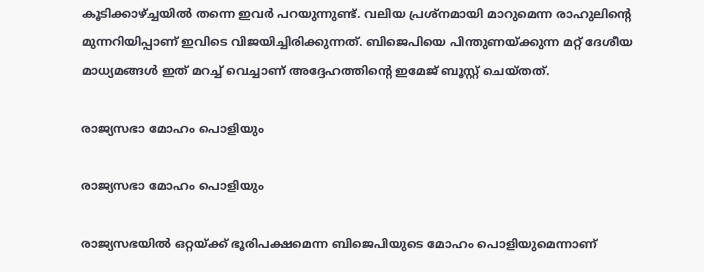കൂടിക്കാഴ്ച്ചയില്‍ തന്നെ ഇവര്‍ പറയുന്നുണ്ട്. വലിയ പ്രശ്‌നമായി മാറുമെന്ന രാഹുലിന്റെ മുന്നറിയിപ്പാണ് ഇവിടെ വിജയിച്ചിരിക്കുന്നത്. ബിജെപിയെ പിന്തുണയ്ക്കുന്ന മറ്റ് ദേശീയ മാധ്യമങ്ങള്‍ ഇത് മറച്ച് വെച്ചാണ് അദ്ദേഹത്തിന്റെ ഇമേജ് ബൂസ്റ്റ് ചെയ്തത്.

രാജ്യസഭാ മോഹം പൊളിയും

രാജ്യസഭാ മോഹം പൊളിയും

രാജ്യസഭയില്‍ ഒറ്റയ്ക്ക് ഭൂരിപക്ഷമെന്ന ബിജെപിയുടെ മോഹം പൊളിയുമെന്നാണ്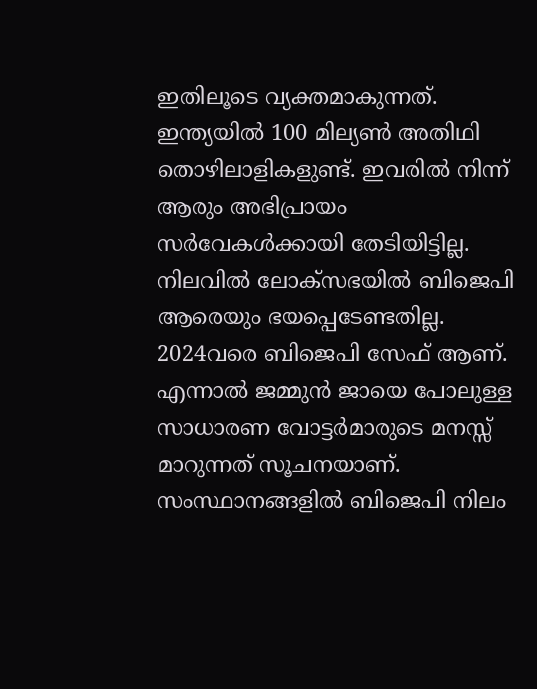ഇതിലൂടെ വ്യക്തമാകുന്നത്. ഇന്ത്യയില്‍ 100 മില്യണ്‍ അതിഥി തൊഴിലാളികളുണ്ട്. ഇവരില്‍ നിന്ന് ആരും അഭിപ്രായം സര്‍വേകള്‍ക്കായി തേടിയിട്ടില്ല. നിലവില്‍ ലോക്‌സഭയില്‍ ബിജെപി ആരെയും ഭയപ്പെടേണ്ടതില്ല. 2024വരെ ബിജെപി സേഫ് ആണ്. എന്നാല്‍ ജമ്മുന്‍ ജായെ പോലുള്ള സാധാരണ വോട്ടര്‍മാരുടെ മനസ്സ് മാറുന്നത് സൂചനയാണ്. സംസ്ഥാനങ്ങളില്‍ ബിജെപി നിലം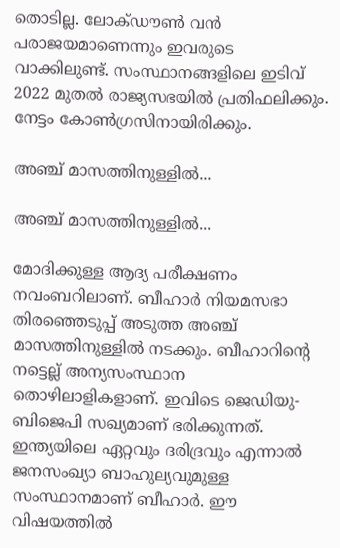തൊടില്ല. ലോക്ഡൗണ്‍ വന്‍ പരാജയമാണെന്നും ഇവരുടെ വാക്കിലുണ്ട്. സംസ്ഥാനങ്ങളിലെ ഇടിവ് 2022 മുതല്‍ രാജ്യസഭയില്‍ പ്രതിഫലിക്കും. നേട്ടം കോണ്‍ഗ്രസിനായിരിക്കും.

അഞ്ച് മാസത്തിനുള്ളില്‍...

അഞ്ച് മാസത്തിനുള്ളില്‍...

മോദിക്കുള്ള ആദ്യ പരീക്ഷണം നവംബറിലാണ്. ബീഹാര്‍ നിയമസഭാ തിരഞ്ഞെടുപ്പ് അടുത്ത അഞ്ച് മാസത്തിനുള്ളില്‍ നടക്കും. ബീഹാറിന്റെ നട്ടെല്ല് അന്യസംസ്ഥാന തൊഴിലാളികളാണ്. ഇവിടെ ജെഡിയു-ബിജെപി സഖ്യമാണ് ഭരിക്കുന്നത്. ഇന്ത്യയിലെ ഏറ്റവും ദരിദ്രവും എന്നാല്‍ ജനസംഖ്യാ ബാഹുല്യവുമുള്ള സംസ്ഥാനമാണ് ബീഹാര്‍. ഈ വിഷയത്തില്‍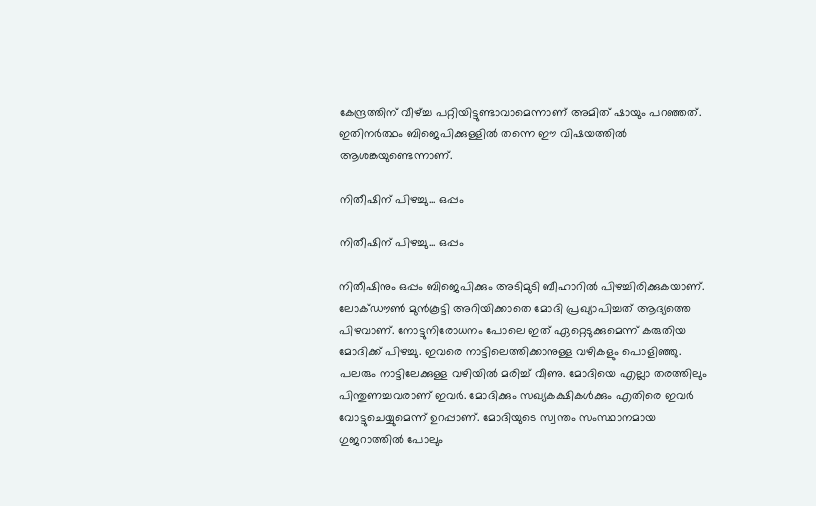കേന്ദ്രത്തിന് വീഴ്ച്ച പറ്റിയിട്ടുണ്ടാവാമെന്നാണ് അമിത് ഷായും പറഞ്ഞത്. ഇതിനര്‍ത്ഥം ബിജെപിക്കുള്ളില്‍ തന്നെ ഈ വിഷയത്തില്‍ ആശങ്കയുണ്ടെന്നാണ്.

നിതീഷിന് പിഴച്ചു... ഒപ്പം

നിതീഷിന് പിഴച്ചു... ഒപ്പം

നിതീഷിനും ഒപ്പം ബിജെപിക്കും അടിമുടി ബീഹാറില്‍ പിഴച്ചിരിക്കുകയാണ്. ലോക്ഡൗണ്‍ മുന്‍കൂട്ടി അറിയിക്കാതെ മോദി പ്രഖ്യാപിച്ചത് ആദ്യത്തെ പിഴവാണ്. നോട്ടുനിരോധനം പോലെ ഇത് ഏറ്റെടുക്കുമെന്ന് കരുതിയ മോദിക്ക് പിഴച്ചു. ഇവരെ നാട്ടിലെത്തിക്കാനുള്ള വഴികളും പൊളിഞ്ഞു. പലരും നാട്ടിലേക്കുള്ള വഴിയില്‍ മരിച്ച് വീണു. മോദിയെ എല്ലാ തരത്തിലും പിന്തുണച്ചവരാണ് ഇവര്‍. മോദിക്കും സഖ്യകക്ഷികള്‍ക്കും എതിരെ ഇവര്‍ വോട്ടുചെയ്യുമെന്ന് ഉറപ്പാണ്. മോദിയുടെ സ്വന്തം സംസ്ഥാനമായ ഗുജറാത്തില്‍ പോലും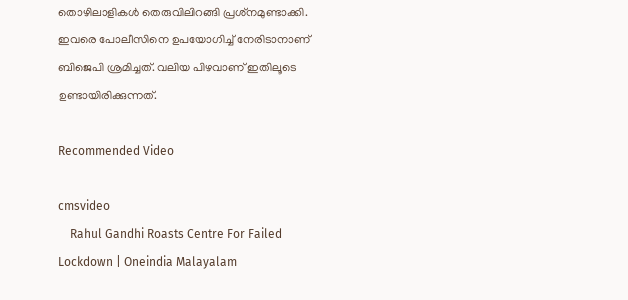തൊഴിലാളികള്‍ തെരുവിലിറങ്ങി പ്രശ്‌നമുണ്ടാക്കി. ഇവരെ പോലീസിനെ ഉപയോഗിച്ച് നേരിടാനാണ് ബിജെപി ശ്രമിച്ചത്. വലിയ പിഴവാണ് ഇതിലൂടെ ഉണ്ടായിരിക്കുന്നത്.

Recommended Video

cmsvideo
    Rahul Gandhi Roasts Centre For Failed Lockdown | Oneindia Malayalam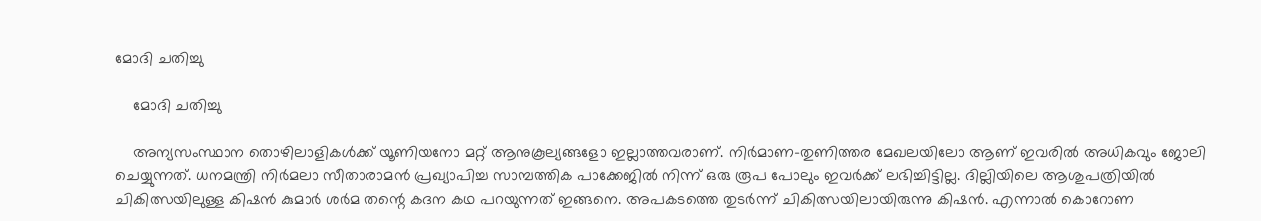മോദി ചതിച്ചു

    മോദി ചതിച്ചു

    അന്യസംസ്ഥാന തൊഴിലാളികള്‍ക്ക് യൂണിയനോ മറ്റ് ആനുകൂല്യങ്ങളോ ഇല്ലാത്തവരാണ്. നിര്‍മാണ-തുണിത്തര മേഖലയിലോ ആണ് ഇവരില്‍ അധികവും ജോലി ചെയ്യുന്നത്. ധനമന്ത്രി നിര്‍മലാ സീതാരാമന്‍ പ്രഖ്യാപിച്ച സാമ്പത്തിക പാക്കേജില്‍ നിന്ന് ഒരു രൂപ പോലും ഇവര്‍ക്ക് ലഭിച്ചിട്ടില്ല. ദില്ലിയിലെ ആശുപത്രിയില്‍ ചികിത്സയിലുള്ള കിഷന്‍ കുമാര്‍ ശര്‍മ തന്റെ കദന കഥ പറയുന്നത് ഇങ്ങനെ. അപകടത്തെ തുടര്‍ന്ന് ചികിത്സയിലായിരുന്നു കിഷന്‍. എന്നാല്‍ കൊറോണ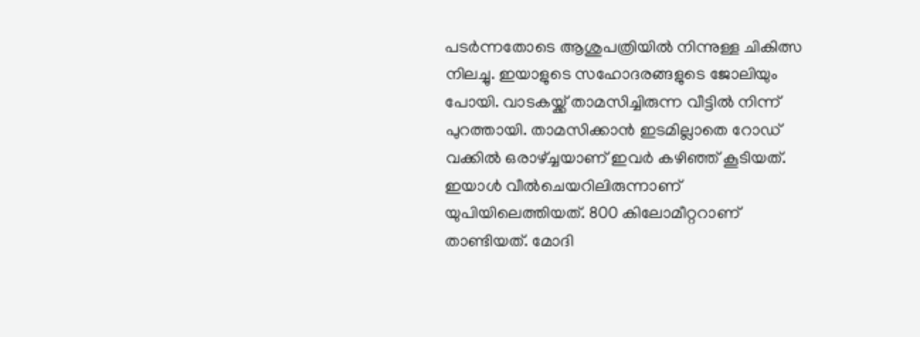പടര്‍ന്നതോടെ ആശുപത്രിയില്‍ നിന്നുള്ള ചികിത്സ നിലച്ചു. ഇയാളുടെ സഹോദരങ്ങളുടെ ജോലിയും പോയി. വാടകയ്ക്ക് താമസിച്ചിരുന്ന വീട്ടില്‍ നിന്ന് പുറത്തായി. താമസിക്കാന്‍ ഇടമില്ലാതെ റോഡ് വക്കില്‍ ഒരാഴ്ച്ചയാണ് ഇവര്‍ കഴിഞ്ഞ് കൂടിയത്. ഇയാള്‍ വീല്‍ചെയറിലിരുന്നാണ് യുപിയിലെത്തിയത്. 800 കിലോമീറ്ററാണ് താണ്ടിയത്. മോദി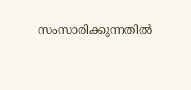സംസാരിക്കുന്നതില്‍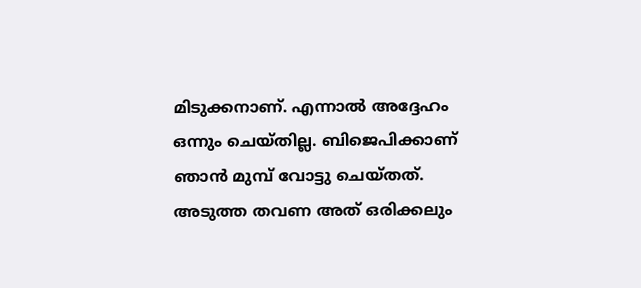മിടുക്കനാണ്. എന്നാല്‍ അദ്ദേഹം ഒന്നും ചെയ്തില്ല. ബിജെപിക്കാണ് ഞാന്‍ മുമ്പ് വോട്ടു ചെയ്തത്. അടുത്ത തവണ അത് ഒരിക്കലും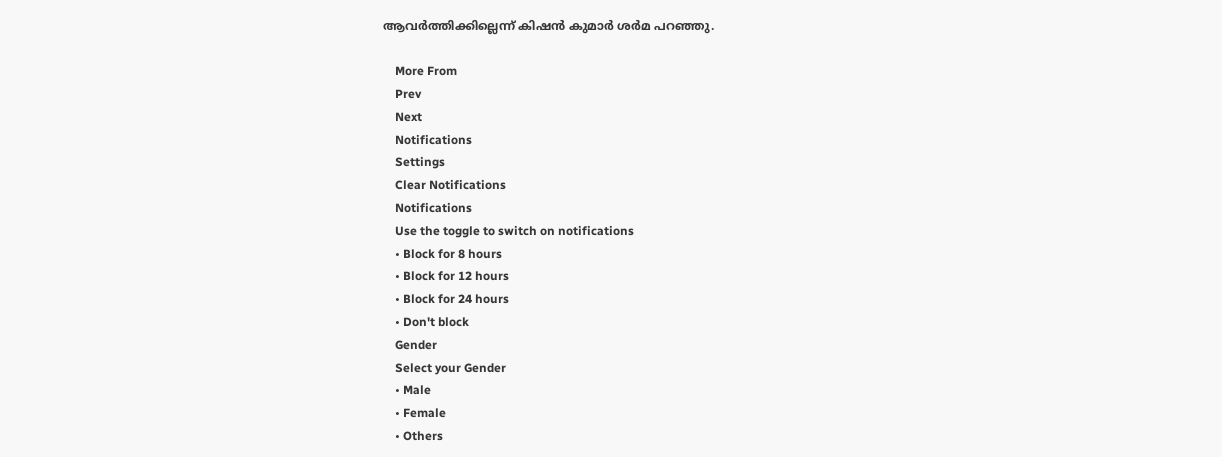ആവര്‍ത്തിക്കില്ലെന്ന് കിഷന്‍ കുമാര്‍ ശര്‍മ പറഞ്ഞു.

    More From
    Prev
    Next
    Notifications
    Settings
    Clear Notifications
    Notifications
    Use the toggle to switch on notifications
    • Block for 8 hours
    • Block for 12 hours
    • Block for 24 hours
    • Don't block
    Gender
    Select your Gender
    • Male
    • Female
    • Others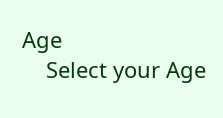Age
    Select your Age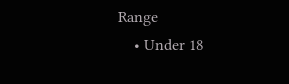Range
    • Under 18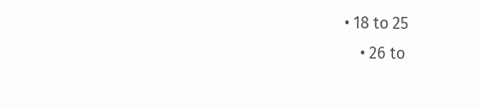• 18 to 25
    • 26 to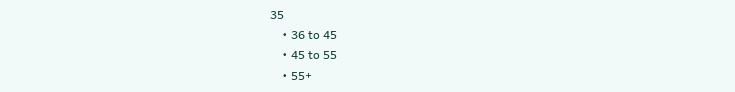35
    • 36 to 45
    • 45 to 55
    • 55+